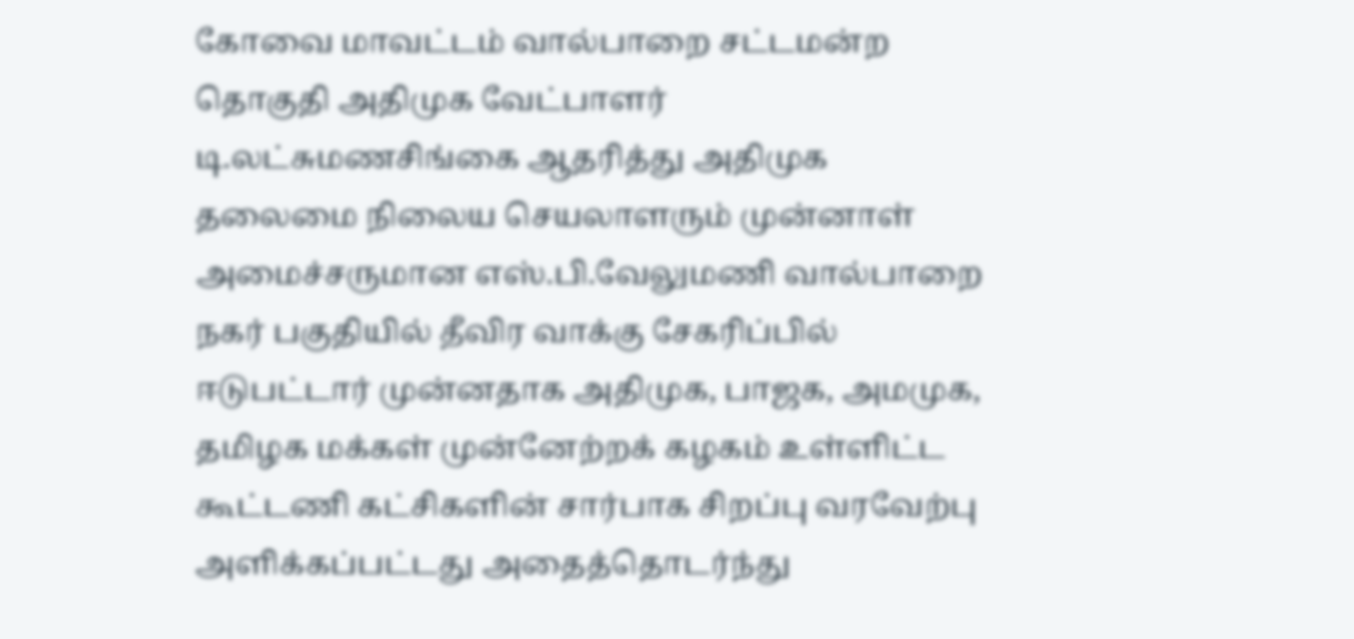கோவை மாவட்டம் வால்பாறை சட்டமன்ற தொகுதி அதிமுக வேட்பாளர் டி.லட்சுமணசிங்கை ஆதரித்து அதிமுக தலைமை நிலைய செயலாளரும் முன்னாள் அமைச்சருமான எஸ்.பி.வேலுமணி வால்பாறை நகர் பகுதியில் தீவிர வாக்கு சேகரிப்பில் ஈடுபட்டார் முன்னதாக அதிமுக, பாஜக, அமமுக, தமிழக மக்கள் முன்னேற்றக் கழகம் உள்ளிட்ட கூட்டணி கட்சிகளின் சார்பாக சிறப்பு வரவேற்பு அளிக்கப்பட்டது அதைத்தொடர்ந்து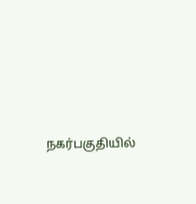நகர்பகுதியில்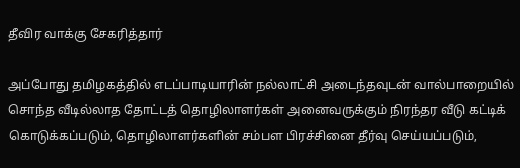தீவிர வாக்கு சேகரித்தார்

அப்போது தமிழகத்தில் எடப்பாடியாரின் நல்லாட்சி அடைந்தவுடன் வால்பாறையில் சொந்த வீடில்லாத தோட்டத் தொழிலாளர்கள் அனைவருக்கும் நிரந்தர வீடு கட்டிக் கொடுக்கப்படும், தொழிலாளர்களின் சம்பள பிரச்சினை தீர்வு செய்யப்படும்,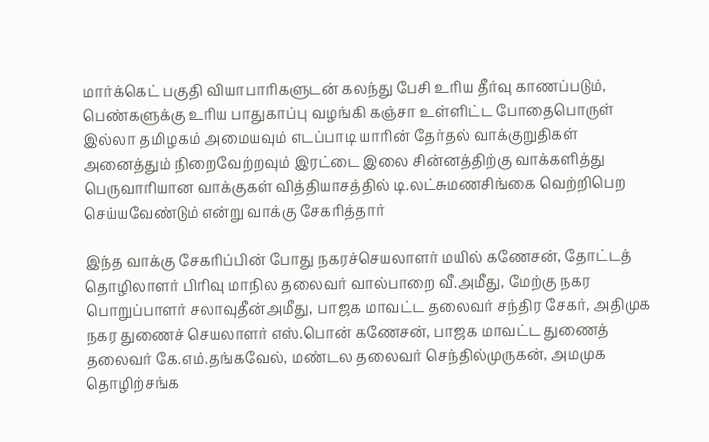மார்க்கெட் பகுதி வியாபாரிகளுடன் கலந்து பேசி உரிய தீர்வு காணப்படும், பெண்களுக்கு உரிய பாதுகாப்பு வழங்கி கஞ்சா உள்ளிட்ட போதைபொருள் இல்லா தமிழகம் அமையவும் எடப்பாடி யாரின் தேர்தல் வாக்குறுதிகள் அனைத்தும் நிறைவேற்றவும் இரட்டை இலை சின்னத்திற்கு வாக்களித்து பெருவாரியான வாக்குகள் வித்தியாசத்தில் டி.லட்சுமணசிங்கை வெற்றிபெற செய்யவேண்டும் என்று வாக்கு சேகரித்தார்

இந்த வாக்கு சேகரிப்பின் போது நகரச்செயலாளர் மயில் கணேசன், தோட்டத் தொழிலாளர் பிரிவு மாநில தலைவர் வால்பாறை வீ.அமீது, மேற்கு நகர பொறுப்பாளர் சலாவுதீன்அமீது, பாஜக மாவட்ட தலைவர் சந்திர சேகர், அதிமுக நகர துணைச் செயலாளர் எஸ்.பொன் கணேசன், பாஜக மாவட்ட துணைத் தலைவர் கே.எம்.தங்கவேல், மண்டல தலைவர் செந்தில்முருகன், அமமுக தொழிற்சங்க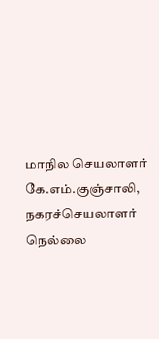மாநில செயலாளர் கே.எம்.குஞ்சாலி, நகரச்செயலாளர் நெல்லை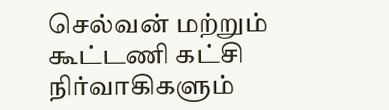செல்வன் மற்றும் கூட்டணி கட்சி நிர்வாகிகளும்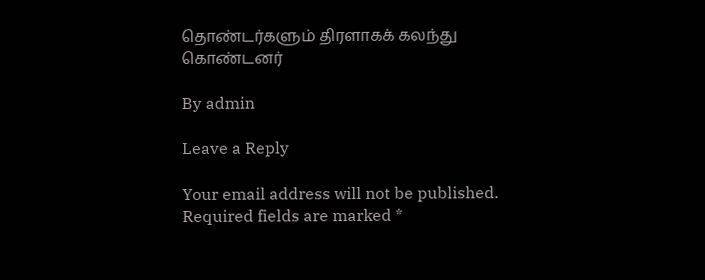தொண்டர்களும் திரளாகக் கலந்து கொண்டனர்

By admin

Leave a Reply

Your email address will not be published. Required fields are marked *